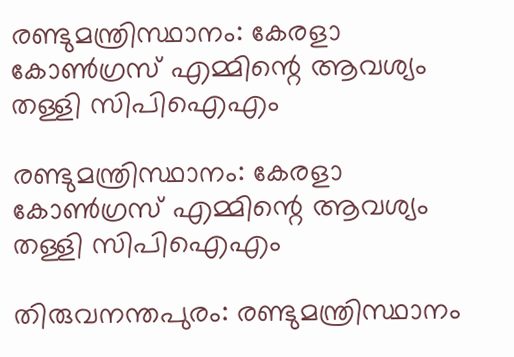രണ്ടുമന്ത്രിസ്ഥാനം: കേരളാ കോണ്‍ഗ്രസ് എമ്മിന്റെ ആവശ്യം തള്ളി സിപിഐഎം

രണ്ടുമന്ത്രിസ്ഥാനം: കേരളാ കോണ്‍ഗ്രസ് എമ്മിന്റെ ആവശ്യം തള്ളി സിപിഐഎം

തിരുവനന്തപുരം: രണ്ടുമന്ത്രിസ്ഥാനം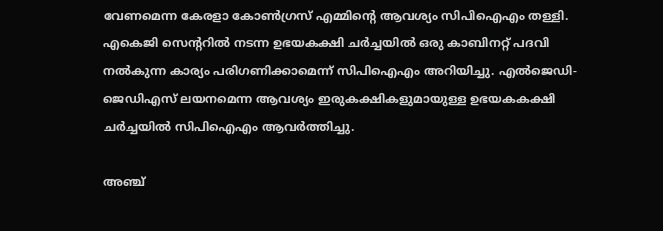വേണമെന്ന കേരളാ കോണ്‍ഗ്രസ് എമ്മിന്റെ ആവശ്യം സിപിഐഎം തള്ളി. എകെജി സെന്ററില്‍ നടന്ന ഉഭയകക്ഷി ചര്‍ച്ചയില്‍ ഒരു കാബിനറ്റ് പദവി നല്‍കുന്ന കാര്യം പരിഗണിക്കാമെന്ന് സിപിഐഎം അറിയിച്ചു. എല്‍ജെഡി-ജെഡിഎസ് ലയനമെന്ന ആവശ്യം ഇരുകക്ഷികളുമായുള്ള ഉഭയകകക്ഷി ചര്‍ച്ചയില്‍ സിപിഐഎം ആവര്‍ത്തിച്ചു.

അഞ്ച്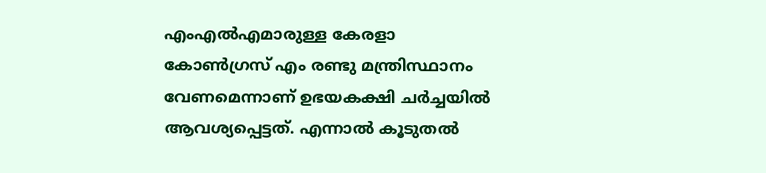എംഎല്‍എമാരുള്ള കേരളാ കോണ്‍ഗ്രസ് എം രണ്ടു മന്ത്രിസ്ഥാനം വേണമെന്നാണ് ഉഭയകക്ഷി ചര്‍ച്ചയില്‍ ആവശ്യപ്പെട്ടത്. എന്നാല്‍ കൂടുതല്‍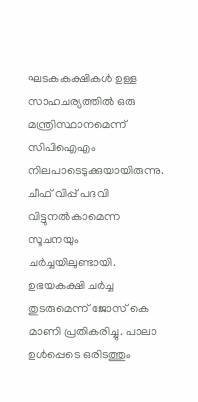ഘടകകക്ഷികള്‍ ഉള്ള സാഹചര്യത്തില്‍ ഒരു മന്ത്രിസ്ഥാനമെന്ന് സിപിഐഎം നിലപാടെടുക്കുയായിരുന്നു. ചീഫ് വിപ്പ് പദവി വിട്ടുനല്‍കാമെന്ന സൂചനയും ചര്‍ച്ചയിലുണ്ടായി. ഉഭയകക്ഷി ചര്‍ച്ച തുടരുമെന്ന് ജോസ് കെ മാണി പ്രതികരിച്ചു. പാലാ ഉള്‍പ്പെടെ ഒരിടത്തും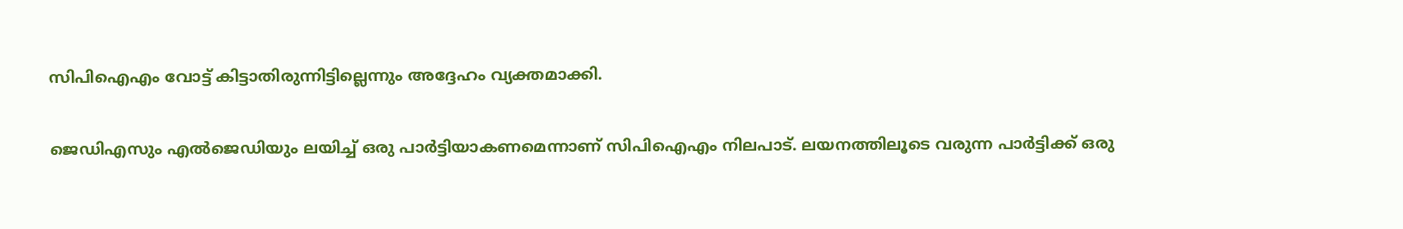സിപിഐഎം വോട്ട് കിട്ടാതിരുന്നിട്ടില്ലെന്നും അദ്ദേഹം വ്യക്തമാക്കി.

ജെഡിഎസും എല്‍ജെഡിയും ലയിച്ച് ഒരു പാര്‍ട്ടിയാകണമെന്നാണ് സിപിഐഎം നിലപാട്. ലയനത്തിലൂടെ വരുന്ന പാര്‍ട്ടിക്ക് ഒരു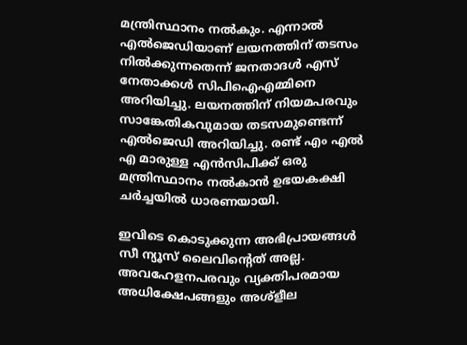മന്ത്രിസ്ഥാനം നല്‍കും. എന്നാല്‍ എല്‍ജെഡിയാണ് ലയനത്തിന് തടസം നില്‍ക്കുന്നതെന്ന് ജനതാദള്‍ എസ് നേതാക്കള്‍ സിപിഐഎമ്മിനെ അറിയിച്ചു. ലയനത്തിന് നിയമപരവും സാങ്കേതികവുമായ തടസമുണ്ടെന്ന് എല്‍ജെഡി അറിയിച്ചു. രണ്ട് എം എല്‍ എ മാരുള്ള എന്‍സിപിക്ക് ഒരു മന്ത്രിസ്ഥാനം നല്‍കാന്‍ ഉഭയകക്ഷി ചര്‍ച്ചയില്‍ ധാരണയായി.

ഇവിടെ കൊടുക്കുന്ന അഭിപ്രായങ്ങള്‍ സീ ന്യൂസ് ലൈവിന്റെത് അല്ല. അവഹേളനപരവും വ്യക്തിപരമായ അധിക്ഷേപങ്ങളും അശ്‌ളീല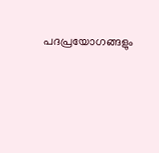പദപ്രയോഗങ്ങളും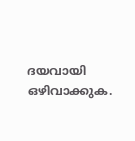ദയവായി ഒഴിവാക്കുക.